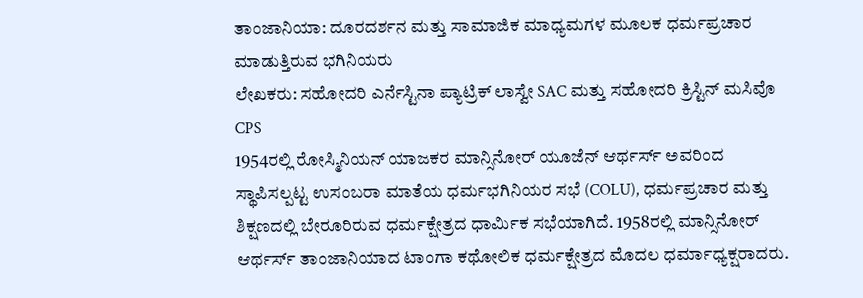ತಾಂಜಾನಿಯಾ: ದೂರದರ್ಶನ ಮತ್ತು ಸಾಮಾಜಿಕ ಮಾಧ್ಯಮಗಳ ಮೂಲಕ ಧರ್ಮಪ್ರಚಾರ ಮಾಡುತ್ತಿರುವ ಭಗಿನಿಯರು
ಲೇಖಕರು: ಸಹೋದರಿ ಎರ್ನೆಸ್ಟಿನಾ ಪ್ಯಾಟ್ರಿಕ್ ಲಾಸ್ವೇ SAC ಮತ್ತು ಸಹೋದರಿ ಕ್ರಿಸ್ಟಿನ್ ಮಸಿವೊ CPS
1954ರಲ್ಲಿ ರೋಸ್ಮಿನಿಯನ್ ಯಾಜಕರ ಮಾನ್ಸಿನೋರ್ ಯೂಜೆನ್ ಆರ್ಥರ್ಸ್ ಅವರಿಂದ ಸ್ಥಾಪಿಸಲ್ಪಟ್ಟ ಉಸಂಬರಾ ಮಾತೆಯ ಧರ್ಮಭಗಿನಿಯರ ಸಭೆ (COLU), ಧರ್ಮಪ್ರಚಾರ ಮತ್ತು ಶಿಕ್ಷಣದಲ್ಲಿ ಬೇರೂರಿರುವ ಧರ್ಮಕ್ಷೇತ್ರದ ಧಾರ್ಮಿಕ ಸಭೆಯಾಗಿದೆ. 1958ರಲ್ಲಿ ಮಾನ್ಸಿನೋರ್ ಆರ್ಥರ್ಸ್ ತಾಂಜಾನಿಯಾದ ಟಾಂಗಾ ಕಥೋಲಿಕ ಧರ್ಮಕ್ಷೇತ್ರದ ಮೊದಲ ಧರ್ಮಾಧ್ಯಕ್ಷರಾದರು.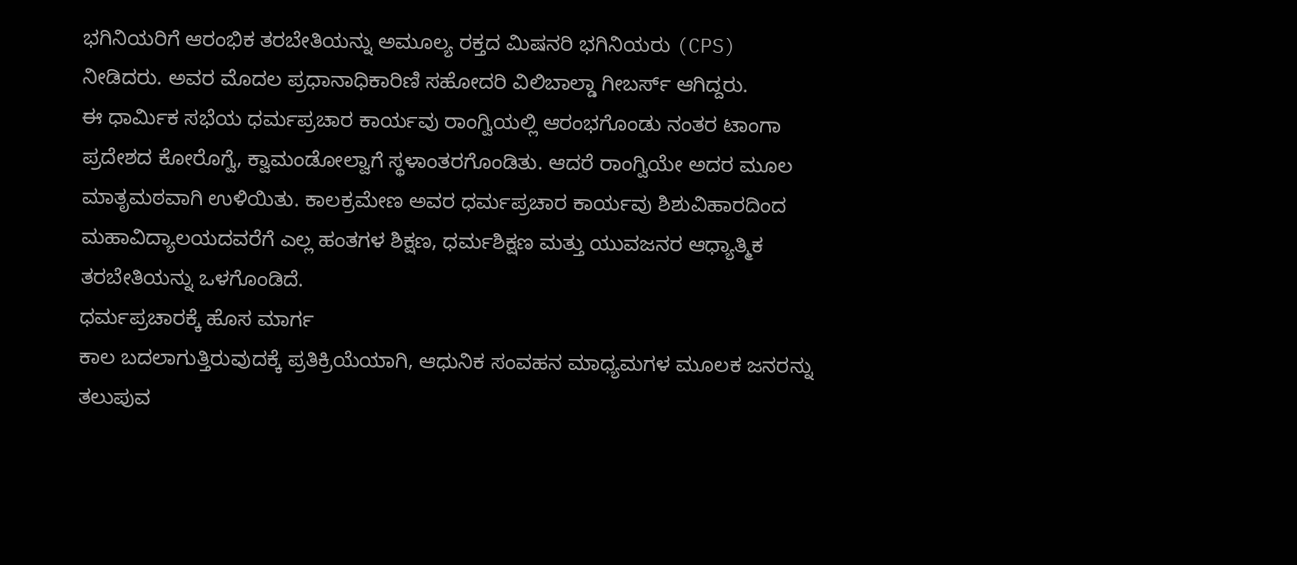ಭಗಿನಿಯರಿಗೆ ಆರಂಭಿಕ ತರಬೇತಿಯನ್ನು ಅಮೂಲ್ಯ ರಕ್ತದ ಮಿಷನರಿ ಭಗಿನಿಯರು (CPS) ನೀಡಿದರು. ಅವರ ಮೊದಲ ಪ್ರಧಾನಾಧಿಕಾರಿಣಿ ಸಹೋದರಿ ವಿಲಿಬಾಲ್ಡಾ ಗೀಬರ್ಸ್ ಆಗಿದ್ದರು.
ಈ ಧಾರ್ಮಿಕ ಸಭೆಯ ಧರ್ಮಪ್ರಚಾರ ಕಾರ್ಯವು ರಾಂಗ್ವಿಯಲ್ಲಿ ಆರಂಭಗೊಂಡು ನಂತರ ಟಾಂಗಾ ಪ್ರದೇಶದ ಕೋರೊಗ್ವೆ, ಕ್ವಾಮಂಡೋಲ್ವಾಗೆ ಸ್ಥಳಾಂತರಗೊಂಡಿತು. ಆದರೆ ರಾಂಗ್ವಿಯೇ ಅದರ ಮೂಲ ಮಾತೃಮಠವಾಗಿ ಉಳಿಯಿತು. ಕಾಲಕ್ರಮೇಣ ಅವರ ಧರ್ಮಪ್ರಚಾರ ಕಾರ್ಯವು ಶಿಶುವಿಹಾರದಿಂದ ಮಹಾವಿದ್ಯಾಲಯದವರೆಗೆ ಎಲ್ಲ ಹಂತಗಳ ಶಿಕ್ಷಣ, ಧರ್ಮಶಿಕ್ಷಣ ಮತ್ತು ಯುವಜನರ ಆಧ್ಯಾತ್ಮಿಕ ತರಬೇತಿಯನ್ನು ಒಳಗೊಂಡಿದೆ.
ಧರ್ಮಪ್ರಚಾರಕ್ಕೆ ಹೊಸ ಮಾರ್ಗ
ಕಾಲ ಬದಲಾಗುತ್ತಿರುವುದಕ್ಕೆ ಪ್ರತಿಕ್ರಿಯೆಯಾಗಿ, ಆಧುನಿಕ ಸಂವಹನ ಮಾಧ್ಯಮಗಳ ಮೂಲಕ ಜನರನ್ನು ತಲುಪುವ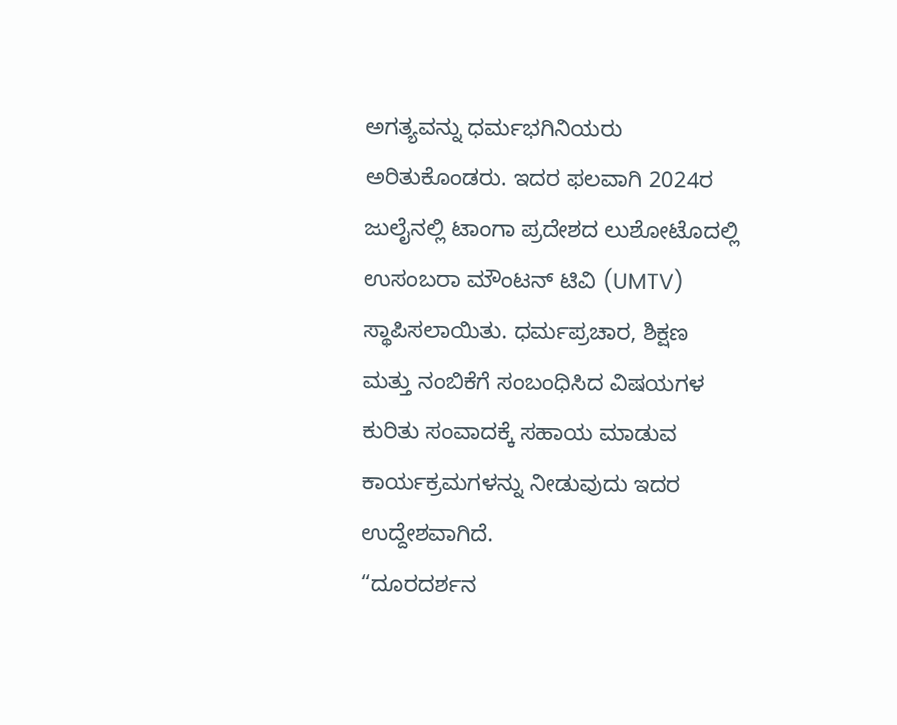ಅಗತ್ಯವನ್ನು ಧರ್ಮಭಗಿನಿಯರು ಅರಿತುಕೊಂಡರು. ಇದರ ಫಲವಾಗಿ 2024ರ ಜುಲೈನಲ್ಲಿ ಟಾಂಗಾ ಪ್ರದೇಶದ ಲುಶೋಟೊದಲ್ಲಿ ಉಸಂಬರಾ ಮೌಂಟನ್ ಟಿವಿ (UMTV) ಸ್ಥಾಪಿಸಲಾಯಿತು. ಧರ್ಮಪ್ರಚಾರ, ಶಿಕ್ಷಣ ಮತ್ತು ನಂಬಿಕೆಗೆ ಸಂಬಂಧಿಸಿದ ವಿಷಯಗಳ ಕುರಿತು ಸಂವಾದಕ್ಕೆ ಸಹಾಯ ಮಾಡುವ ಕಾರ್ಯಕ್ರಮಗಳನ್ನು ನೀಡುವುದು ಇದರ ಉದ್ದೇಶವಾಗಿದೆ.
“ದೂರದರ್ಶನ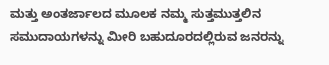ಮತ್ತು ಅಂತರ್ಜಾಲದ ಮೂಲಕ ನಮ್ಮ ಸುತ್ತಮುತ್ತಲಿನ ಸಮುದಾಯಗಳನ್ನು ಮೀರಿ ಬಹುದೂರದಲ್ಲಿರುವ ಜನರನ್ನು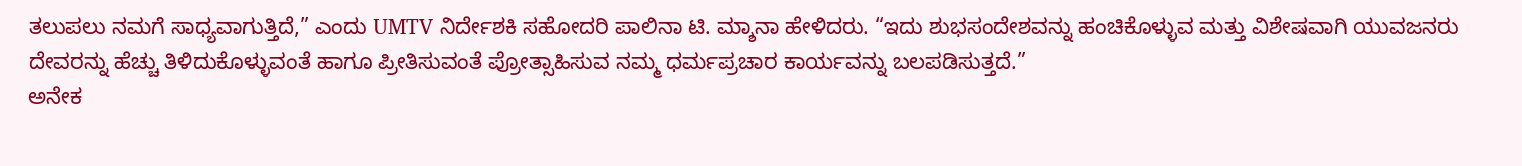ತಲುಪಲು ನಮಗೆ ಸಾಧ್ಯವಾಗುತ್ತಿದೆ,” ಎಂದು UMTV ನಿರ್ದೇಶಕಿ ಸಹೋದರಿ ಪಾಲಿನಾ ಟಿ. ಮ್ಶಾನಾ ಹೇಳಿದರು. “ಇದು ಶುಭಸಂದೇಶವನ್ನು ಹಂಚಿಕೊಳ್ಳುವ ಮತ್ತು ವಿಶೇಷವಾಗಿ ಯುವಜನರು ದೇವರನ್ನು ಹೆಚ್ಚು ತಿಳಿದುಕೊಳ್ಳುವಂತೆ ಹಾಗೂ ಪ್ರೀತಿಸುವಂತೆ ಪ್ರೋತ್ಸಾಹಿಸುವ ನಮ್ಮ ಧರ್ಮಪ್ರಚಾರ ಕಾರ್ಯವನ್ನು ಬಲಪಡಿಸುತ್ತದೆ.”
ಅನೇಕ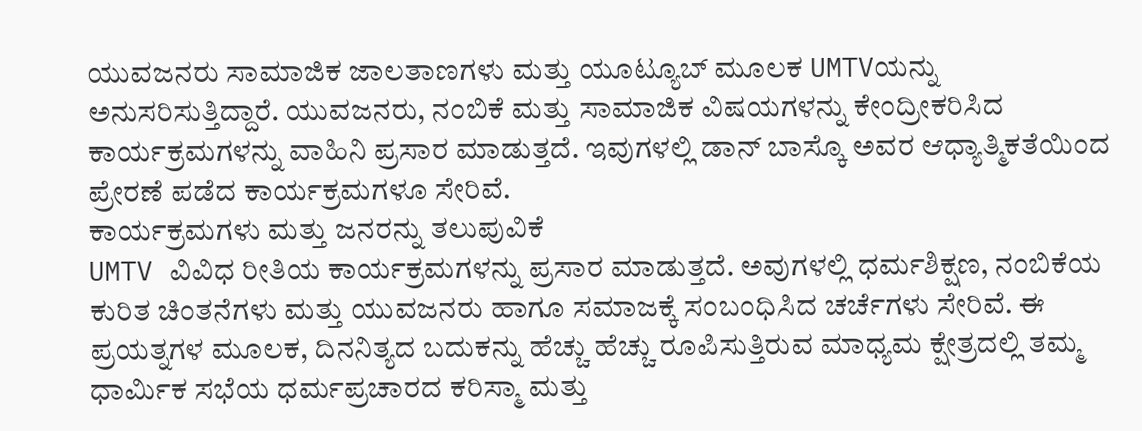ಯುವಜನರು ಸಾಮಾಜಿಕ ಜಾಲತಾಣಗಳು ಮತ್ತು ಯೂಟ್ಯೂಬ್ ಮೂಲಕ UMTVಯನ್ನು ಅನುಸರಿಸುತ್ತಿದ್ದಾರೆ. ಯುವಜನರು, ನಂಬಿಕೆ ಮತ್ತು ಸಾಮಾಜಿಕ ವಿಷಯಗಳನ್ನು ಕೇಂದ್ರೀಕರಿಸಿದ ಕಾರ್ಯಕ್ರಮಗಳನ್ನು ವಾಹಿನಿ ಪ್ರಸಾರ ಮಾಡುತ್ತದೆ. ಇವುಗಳಲ್ಲಿ ಡಾನ್ ಬಾಸ್ಕೊ ಅವರ ಆಧ್ಯಾತ್ಮಿಕತೆಯಿಂದ ಪ್ರೇರಣೆ ಪಡೆದ ಕಾರ್ಯಕ್ರಮಗಳೂ ಸೇರಿವೆ.
ಕಾರ್ಯಕ್ರಮಗಳು ಮತ್ತು ಜನರನ್ನು ತಲುಪುವಿಕೆ
UMTV ವಿವಿಧ ರೀತಿಯ ಕಾರ್ಯಕ್ರಮಗಳನ್ನು ಪ್ರಸಾರ ಮಾಡುತ್ತದೆ. ಅವುಗಳಲ್ಲಿ ಧರ್ಮಶಿಕ್ಷಣ, ನಂಬಿಕೆಯ ಕುರಿತ ಚಿಂತನೆಗಳು ಮತ್ತು ಯುವಜನರು ಹಾಗೂ ಸಮಾಜಕ್ಕೆ ಸಂಬಂಧಿಸಿದ ಚರ್ಚೆಗಳು ಸೇರಿವೆ. ಈ ಪ್ರಯತ್ನಗಳ ಮೂಲಕ, ದಿನನಿತ್ಯದ ಬದುಕನ್ನು ಹೆಚ್ಚು ಹೆಚ್ಚು ರೂಪಿಸುತ್ತಿರುವ ಮಾಧ್ಯಮ ಕ್ಷೇತ್ರದಲ್ಲಿ ತಮ್ಮ ಧಾರ್ಮಿಕ ಸಭೆಯ ಧರ್ಮಪ್ರಚಾರದ ಕರಿಸ್ಮಾ ಮತ್ತು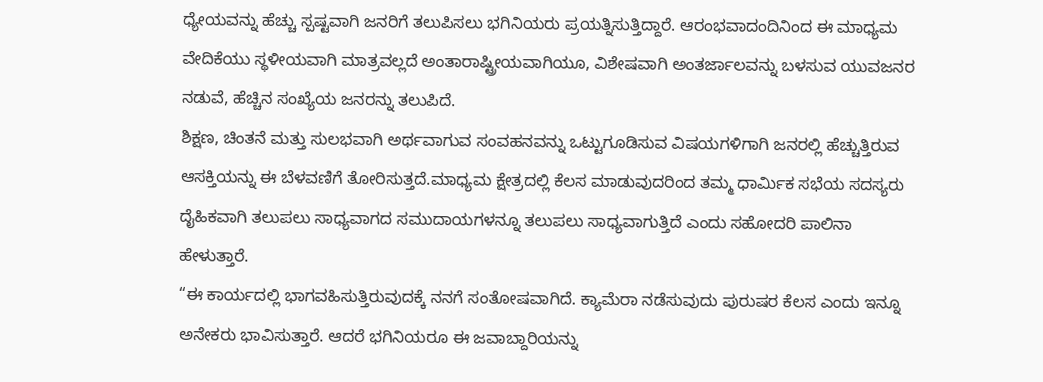ಧ್ಯೇಯವನ್ನು ಹೆಚ್ಚು ಸ್ಪಷ್ಟವಾಗಿ ಜನರಿಗೆ ತಲುಪಿಸಲು ಭಗಿನಿಯರು ಪ್ರಯತ್ನಿಸುತ್ತಿದ್ದಾರೆ. ಆರಂಭವಾದಂದಿನಿಂದ ಈ ಮಾಧ್ಯಮ ವೇದಿಕೆಯು ಸ್ಥಳೀಯವಾಗಿ ಮಾತ್ರವಲ್ಲದೆ ಅಂತಾರಾಷ್ಟ್ರೀಯವಾಗಿಯೂ, ವಿಶೇಷವಾಗಿ ಅಂತರ್ಜಾಲವನ್ನು ಬಳಸುವ ಯುವಜನರ ನಡುವೆ, ಹೆಚ್ಚಿನ ಸಂಖ್ಯೆಯ ಜನರನ್ನು ತಲುಪಿದೆ.
ಶಿಕ್ಷಣ, ಚಿಂತನೆ ಮತ್ತು ಸುಲಭವಾಗಿ ಅರ್ಥವಾಗುವ ಸಂವಹನವನ್ನು ಒಟ್ಟುಗೂಡಿಸುವ ವಿಷಯಗಳಿಗಾಗಿ ಜನರಲ್ಲಿ ಹೆಚ್ಚುತ್ತಿರುವ ಆಸಕ್ತಿಯನ್ನು ಈ ಬೆಳವಣಿಗೆ ತೋರಿಸುತ್ತದೆ.ಮಾಧ್ಯಮ ಕ್ಷೇತ್ರದಲ್ಲಿ ಕೆಲಸ ಮಾಡುವುದರಿಂದ ತಮ್ಮ ಧಾರ್ಮಿಕ ಸಭೆಯ ಸದಸ್ಯರು ದೈಹಿಕವಾಗಿ ತಲುಪಲು ಸಾಧ್ಯವಾಗದ ಸಮುದಾಯಗಳನ್ನೂ ತಲುಪಲು ಸಾಧ್ಯವಾಗುತ್ತಿದೆ ಎಂದು ಸಹೋದರಿ ಪಾಲಿನಾ ಹೇಳುತ್ತಾರೆ.
“ಈ ಕಾರ್ಯದಲ್ಲಿ ಭಾಗವಹಿಸುತ್ತಿರುವುದಕ್ಕೆ ನನಗೆ ಸಂತೋಷವಾಗಿದೆ. ಕ್ಯಾಮೆರಾ ನಡೆಸುವುದು ಪುರುಷರ ಕೆಲಸ ಎಂದು ಇನ್ನೂ ಅನೇಕರು ಭಾವಿಸುತ್ತಾರೆ. ಆದರೆ ಭಗಿನಿಯರೂ ಈ ಜವಾಬ್ದಾರಿಯನ್ನು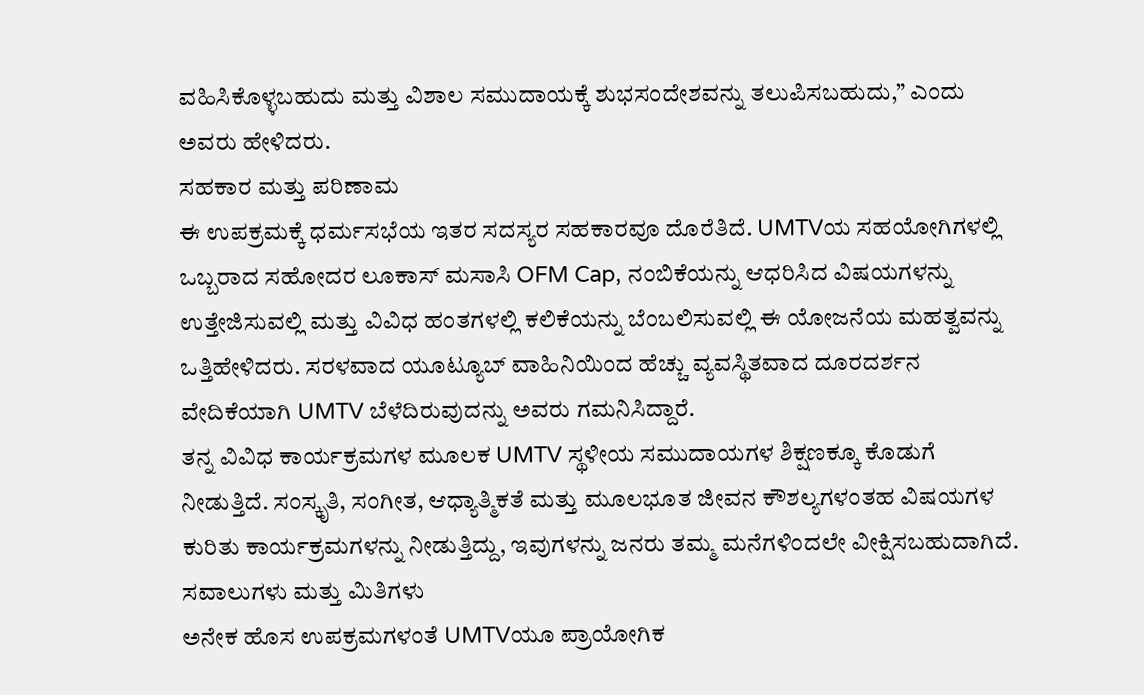ವಹಿಸಿಕೊಳ್ಳಬಹುದು ಮತ್ತು ವಿಶಾಲ ಸಮುದಾಯಕ್ಕೆ ಶುಭಸಂದೇಶವನ್ನು ತಲುಪಿಸಬಹುದು,” ಎಂದು ಅವರು ಹೇಳಿದರು.
ಸಹಕಾರ ಮತ್ತು ಪರಿಣಾಮ
ಈ ಉಪಕ್ರಮಕ್ಕೆ ಧರ್ಮಸಭೆಯ ಇತರ ಸದಸ್ಯರ ಸಹಕಾರವೂ ದೊರೆತಿದೆ. UMTVಯ ಸಹಯೋಗಿಗಳಲ್ಲಿ ಒಬ್ಬರಾದ ಸಹೋದರ ಲೂಕಾಸ್ ಮಸಾಸಿ OFM Cap, ನಂಬಿಕೆಯನ್ನು ಆಧರಿಸಿದ ವಿಷಯಗಳನ್ನು ಉತ್ತೇಜಿಸುವಲ್ಲಿ ಮತ್ತು ವಿವಿಧ ಹಂತಗಳಲ್ಲಿ ಕಲಿಕೆಯನ್ನು ಬೆಂಬಲಿಸುವಲ್ಲಿ ಈ ಯೋಜನೆಯ ಮಹತ್ವವನ್ನು ಒತ್ತಿಹೇಳಿದರು. ಸರಳವಾದ ಯೂಟ್ಯೂಬ್ ವಾಹಿನಿಯಿಂದ ಹೆಚ್ಚು ವ್ಯವಸ್ಥಿತವಾದ ದೂರದರ್ಶನ ವೇದಿಕೆಯಾಗಿ UMTV ಬೆಳೆದಿರುವುದನ್ನು ಅವರು ಗಮನಿಸಿದ್ದಾರೆ.
ತನ್ನ ವಿವಿಧ ಕಾರ್ಯಕ್ರಮಗಳ ಮೂಲಕ UMTV ಸ್ಥಳೀಯ ಸಮುದಾಯಗಳ ಶಿಕ್ಷಣಕ್ಕೂ ಕೊಡುಗೆ ನೀಡುತ್ತಿದೆ. ಸಂಸ್ಕೃತಿ, ಸಂಗೀತ, ಆಧ್ಯಾತ್ಮಿಕತೆ ಮತ್ತು ಮೂಲಭೂತ ಜೀವನ ಕೌಶಲ್ಯಗಳಂತಹ ವಿಷಯಗಳ ಕುರಿತು ಕಾರ್ಯಕ್ರಮಗಳನ್ನು ನೀಡುತ್ತಿದ್ದು, ಇವುಗಳನ್ನು ಜನರು ತಮ್ಮ ಮನೆಗಳಿಂದಲೇ ವೀಕ್ಷಿಸಬಹುದಾಗಿದೆ.
ಸವಾಲುಗಳು ಮತ್ತು ಮಿತಿಗಳು
ಅನೇಕ ಹೊಸ ಉಪಕ್ರಮಗಳಂತೆ UMTVಯೂ ಪ್ರಾಯೋಗಿಕ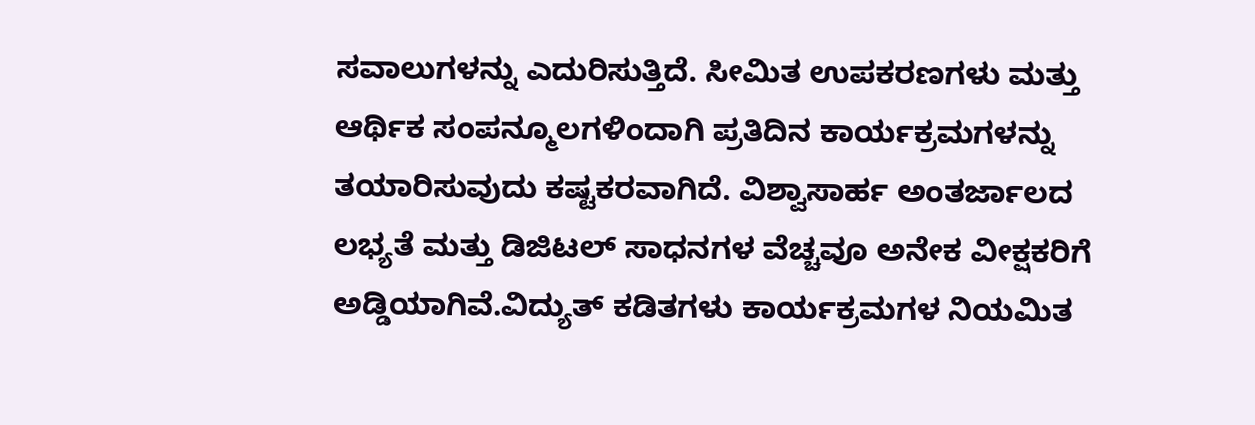ಸವಾಲುಗಳನ್ನು ಎದುರಿಸುತ್ತಿದೆ. ಸೀಮಿತ ಉಪಕರಣಗಳು ಮತ್ತು ಆರ್ಥಿಕ ಸಂಪನ್ಮೂಲಗಳಿಂದಾಗಿ ಪ್ರತಿದಿನ ಕಾರ್ಯಕ್ರಮಗಳನ್ನು ತಯಾರಿಸುವುದು ಕಷ್ಟಕರವಾಗಿದೆ. ವಿಶ್ವಾಸಾರ್ಹ ಅಂತರ್ಜಾಲದ ಲಭ್ಯತೆ ಮತ್ತು ಡಿಜಿಟಲ್ ಸಾಧನಗಳ ವೆಚ್ಚವೂ ಅನೇಕ ವೀಕ್ಷಕರಿಗೆ ಅಡ್ಡಿಯಾಗಿವೆ.ವಿದ್ಯುತ್ ಕಡಿತಗಳು ಕಾರ್ಯಕ್ರಮಗಳ ನಿಯಮಿತ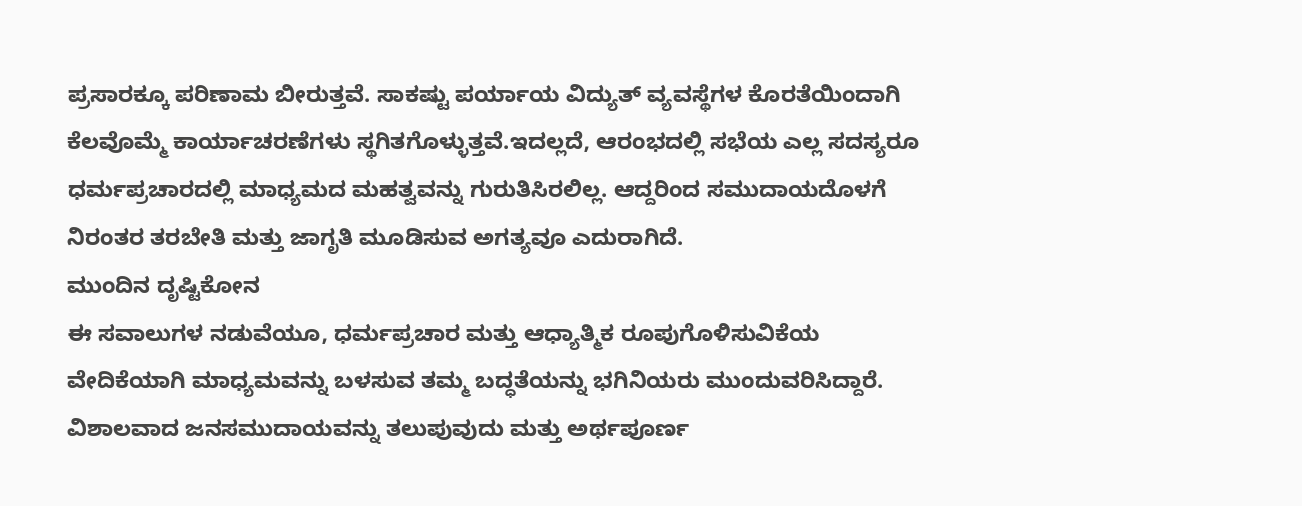ಪ್ರಸಾರಕ್ಕೂ ಪರಿಣಾಮ ಬೀರುತ್ತವೆ. ಸಾಕಷ್ಟು ಪರ್ಯಾಯ ವಿದ್ಯುತ್ ವ್ಯವಸ್ಥೆಗಳ ಕೊರತೆಯಿಂದಾಗಿ ಕೆಲವೊಮ್ಮೆ ಕಾರ್ಯಾಚರಣೆಗಳು ಸ್ಥಗಿತಗೊಳ್ಳುತ್ತವೆ.ಇದಲ್ಲದೆ, ಆರಂಭದಲ್ಲಿ ಸಭೆಯ ಎಲ್ಲ ಸದಸ್ಯರೂ ಧರ್ಮಪ್ರಚಾರದಲ್ಲಿ ಮಾಧ್ಯಮದ ಮಹತ್ವವನ್ನು ಗುರುತಿಸಿರಲಿಲ್ಲ. ಆದ್ದರಿಂದ ಸಮುದಾಯದೊಳಗೆ ನಿರಂತರ ತರಬೇತಿ ಮತ್ತು ಜಾಗೃತಿ ಮೂಡಿಸುವ ಅಗತ್ಯವೂ ಎದುರಾಗಿದೆ.
ಮುಂದಿನ ದೃಷ್ಟಿಕೋನ
ಈ ಸವಾಲುಗಳ ನಡುವೆಯೂ, ಧರ್ಮಪ್ರಚಾರ ಮತ್ತು ಆಧ್ಯಾತ್ಮಿಕ ರೂಪುಗೊಳಿಸುವಿಕೆಯ ವೇದಿಕೆಯಾಗಿ ಮಾಧ್ಯಮವನ್ನು ಬಳಸುವ ತಮ್ಮ ಬದ್ಧತೆಯನ್ನು ಭಗಿನಿಯರು ಮುಂದುವರಿಸಿದ್ದಾರೆ. ವಿಶಾಲವಾದ ಜನಸಮುದಾಯವನ್ನು ತಲುಪುವುದು ಮತ್ತು ಅರ್ಥಪೂರ್ಣ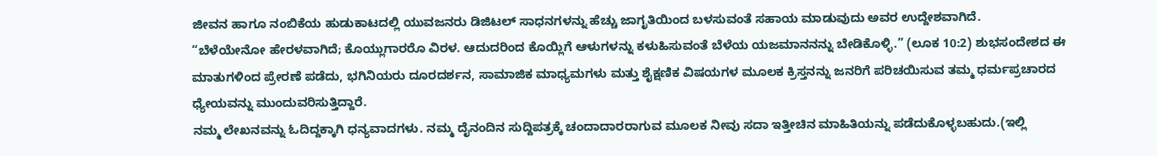ಜೀವನ ಹಾಗೂ ನಂಬಿಕೆಯ ಹುಡುಕಾಟದಲ್ಲಿ ಯುವಜನರು ಡಿಜಿಟಲ್ ಸಾಧನಗಳನ್ನು ಹೆಚ್ಚು ಜಾಗೃತಿಯಿಂದ ಬಳಸುವಂತೆ ಸಹಾಯ ಮಾಡುವುದು ಅವರ ಉದ್ದೇಶವಾಗಿದೆ.
“ಬೆಳೆಯೇನೋ ಹೇರಳವಾಗಿದೆ; ಕೊಯ್ಲುಗಾರರೊ ವಿರಳ. ಆದುದರಿಂದ ಕೊಯ್ಲಿಗೆ ಆಳುಗಳನ್ನು ಕಳುಹಿಸುವಂತೆ ಬೆಳೆಯ ಯಜಮಾನನನ್ನು ಬೇಡಿಕೊಳ್ಳಿ.” (ಲೂಕ 10:2) ಶುಭಸಂದೇಶದ ಈ ಮಾತುಗಳಿಂದ ಪ್ರೇರಣೆ ಪಡೆದು, ಭಗಿನಿಯರು ದೂರದರ್ಶನ, ಸಾಮಾಜಿಕ ಮಾಧ್ಯಮಗಳು ಮತ್ತು ಶೈಕ್ಷಣಿಕ ವಿಷಯಗಳ ಮೂಲಕ ಕ್ರಿಸ್ತನನ್ನು ಜನರಿಗೆ ಪರಿಚಯಿಸುವ ತಮ್ಮ ಧರ್ಮಪ್ರಚಾರದ ಧ್ಯೇಯವನ್ನು ಮುಂದುವರಿಸುತ್ತಿದ್ದಾರೆ.
ನಮ್ಮ ಲೇಖನವನ್ನು ಓದಿದ್ದಕ್ಕಾಗಿ ಧನ್ಯವಾದಗಳು. ನಮ್ಮ ದೈನಂದಿನ ಸುದ್ದಿಪತ್ರಕ್ಕೆ ಚಂದಾದಾರರಾಗುವ ಮೂಲಕ ನೀವು ಸದಾ ಇತ್ತೀಚಿನ ಮಾಹಿತಿಯನ್ನು ಪಡೆದುಕೊಳ್ಳಬಹುದು.(ಇಲ್ಲಿ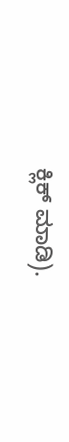ಕ್ಲಿಕ್ ಮಾಡಿ).